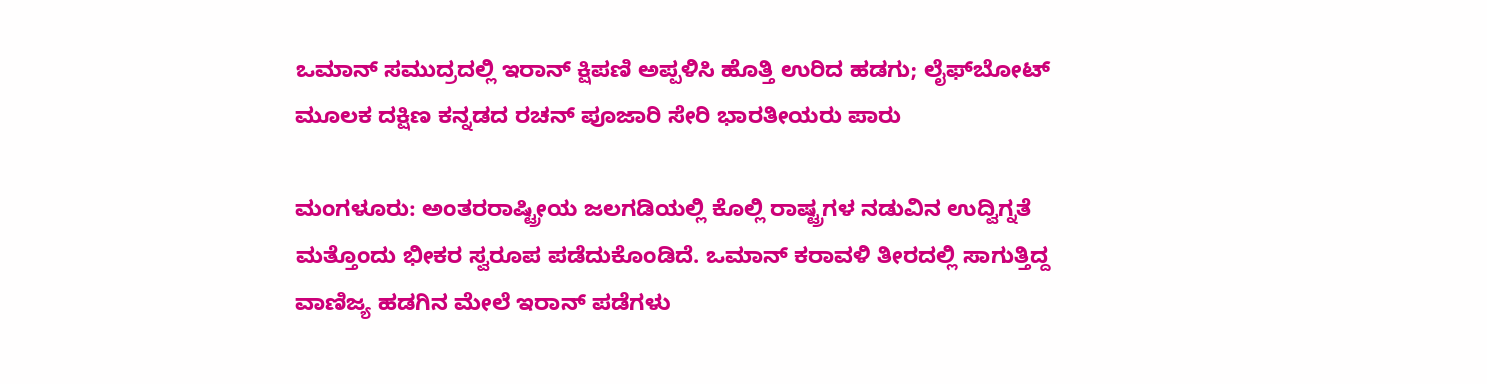ಒಮಾನ್ ಸಮುದ್ರದಲ್ಲಿ ಇರಾನ್ ಕ್ಷಿಪಣಿ ಅಪ್ಪಳಿಸಿ ಹೊತ್ತಿ ಉರಿದ ಹಡಗು; ಲೈಫ್‌ಬೋಟ್ ಮೂಲಕ ದಕ್ಷಿಣ ಕನ್ನಡದ ರಚನ್ ಪೂಜಾರಿ ಸೇರಿ ಭಾರತೀಯರು ಪಾರು

ಮಂಗಳೂರು: ಅಂತರರಾಷ್ಟ್ರೀಯ ಜಲಗಡಿಯಲ್ಲಿ ಕೊಲ್ಲಿ ರಾಷ್ಟ್ರಗಳ ನಡುವಿನ ಉದ್ವಿಗ್ನತೆ ಮತ್ತೊಂದು ಭೀಕರ ಸ್ವರೂಪ ಪಡೆದುಕೊಂಡಿದೆ. ಒಮಾನ್ ಕರಾವಳಿ ತೀರದಲ್ಲಿ ಸಾಗುತ್ತಿದ್ದ ವಾಣಿಜ್ಯ ಹಡಗಿನ ಮೇಲೆ ಇರಾನ್ ಪಡೆಗಳು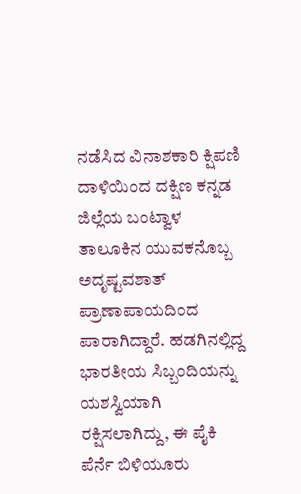ನಡೆಸಿದ ವಿನಾಶಕಾರಿ ಕ್ಷಿಪಣಿ ದಾಳಿಯಿಂದ ದಕ್ಷಿಣ ಕನ್ನಡ ಜಿಲ್ಲೆಯ ಬಂಟ್ವಾಳ ತಾಲೂಕಿನ ಯುವಕನೊಬ್ಬ ಅದೃಷ್ಟವಶಾತ್ ಪ್ರಾಣಾಪಾಯದಿಂದ ಪಾರಾಗಿದ್ದಾರೆ. ಹಡಗಿನಲ್ಲಿದ್ದ ಭಾರತೀಯ ಸಿಬ್ಬಂದಿಯನ್ನು ಯಶಸ್ವಿಯಾಗಿ ರಕ್ಷಿಸಲಾಗಿದ್ದು, ಈ ಪೈಕಿ ಪೆರ್ನೆ ಬಿಳಿಯೂರು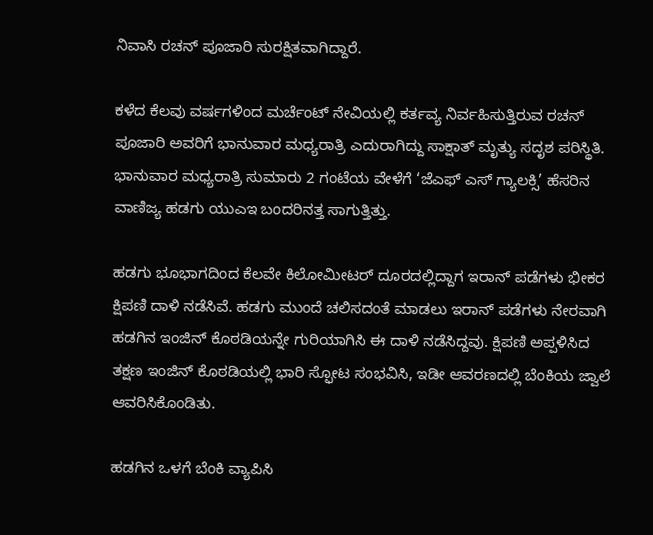ನಿವಾಸಿ ರಚನ್ ಪೂಜಾರಿ ಸುರಕ್ಷಿತವಾಗಿದ್ದಾರೆ.

ಕಳೆದ ಕೆಲವು ವರ್ಷಗಳಿಂದ ಮರ್ಚೆಂಟ್ ನೇವಿಯಲ್ಲಿ ಕರ್ತವ್ಯ ನಿರ್ವಹಿಸುತ್ತಿರುವ ರಚನ್ ಪೂಜಾರಿ ಅವರಿಗೆ ಭಾನುವಾರ ಮಧ್ಯರಾತ್ರಿ ಎದುರಾಗಿದ್ದು ಸಾಕ್ಷಾತ್ ಮೃತ್ಯು ಸದೃಶ ಪರಿಸ್ಥಿತಿ. ಭಾನುವಾರ ಮಧ್ಯರಾತ್ರಿ ಸುಮಾರು 2 ಗಂಟೆಯ ವೇಳೆಗೆ ‘ಜೆಎಫ್ ಎಸ್ ಗ್ಯಾಲಕ್ಸಿ’ ಹೆಸರಿನ ವಾಣಿಜ್ಯ ಹಡಗು ಯುಎಇ ಬಂದರಿನತ್ತ ಸಾಗುತ್ತಿತ್ತು.

ಹಡಗು ಭೂಭಾಗದಿಂದ ಕೆಲವೇ ಕಿಲೋಮೀಟರ್ ದೂರದಲ್ಲಿದ್ದಾಗ ಇರಾನ್ ಪಡೆಗಳು ಭೀಕರ ಕ್ಷಿಪಣಿ ದಾಳಿ ನಡೆಸಿವೆ. ಹಡಗು ಮುಂದೆ ಚಲಿಸದಂತೆ ಮಾಡಲು ಇರಾನ್ ಪಡೆಗಳು ನೇರವಾಗಿ ಹಡಗಿನ ಇಂಜಿನ್ ಕೊಠಡಿಯನ್ನೇ ಗುರಿಯಾಗಿಸಿ ಈ ದಾಳಿ ನಡೆಸಿದ್ದವು. ಕ್ಷಿಪಣಿ ಅಪ್ಪಳಿಸಿದ ತಕ್ಷಣ ಇಂಜಿನ್ ಕೊಠಡಿಯಲ್ಲಿ ಭಾರಿ ಸ್ಫೋಟ ಸಂಭವಿಸಿ, ಇಡೀ ಆವರಣದಲ್ಲಿ ಬೆಂಕಿಯ ಜ್ವಾಲೆ ಆವರಿಸಿಕೊಂಡಿತು.

ಹಡಗಿನ ಒಳಗೆ ಬೆಂಕಿ ವ್ಯಾಪಿಸಿ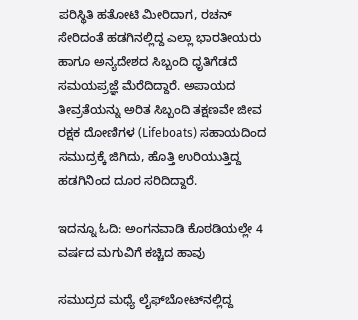ಪರಿಸ್ಥಿತಿ ಹತೋಟಿ ಮೀರಿದಾಗ, ರಚನ್ ಸೇರಿದಂತೆ ಹಡಗಿನಲ್ಲಿದ್ದ ಎಲ್ಲಾ ಭಾರತೀಯರು ಹಾಗೂ ಅನ್ಯದೇಶದ ಸಿಬ್ಬಂದಿ ಧೃತಿಗೆಡದೆ ಸಮಯಪ್ರಜ್ಞೆ ಮೆರೆದಿದ್ದಾರೆ. ಅಪಾಯದ ತೀವ್ರತೆಯನ್ನು ಅರಿತ ಸಿಬ್ಬಂದಿ ತಕ್ಷಣವೇ ಜೀವ ರಕ್ಷಕ ದೋಣಿಗಳ (Lifeboats) ಸಹಾಯದಿಂದ ಸಮುದ್ರಕ್ಕೆ ಜಿಗಿದು, ಹೊತ್ತಿ ಉರಿಯುತ್ತಿದ್ದ ಹಡಗಿನಿಂದ ದೂರ ಸರಿದಿದ್ದಾರೆ.

ಇದನ್ನೂ ಓದಿ: ಅಂಗನವಾಡಿ ಕೊಠಡಿಯಲ್ಲೇ 4 ವರ್ಷದ ಮಗುವಿಗೆ ಕಚ್ಚಿದ ಹಾವು

ಸಮುದ್ರದ ಮಧ್ಯೆ ಲೈಫ್‌ಬೋಟ್‌ನಲ್ಲಿದ್ದ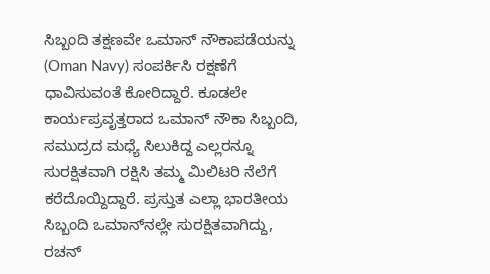ಸಿಬ್ಬಂದಿ ತಕ್ಷಣವೇ ಒಮಾನ್ ನೌಕಾಪಡೆಯನ್ನು (Oman Navy) ಸಂಪರ್ಕಿಸಿ ರಕ್ಷಣೆಗೆ ಧಾವಿಸುವಂತೆ ಕೋರಿದ್ದಾರೆ. ಕೂಡಲೇ ಕಾರ್ಯಪ್ರವೃತ್ತರಾದ ಒಮಾನ್ ನೌಕಾ ಸಿಬ್ಬಂದಿ, ಸಮುದ್ರದ ಮಧ್ಯೆ ಸಿಲುಕಿದ್ದ ಎಲ್ಲರನ್ನೂ ಸುರಕ್ಷಿತವಾಗಿ ರಕ್ಷಿಸಿ ತಮ್ಮ ಮಿಲಿಟರಿ ನೆಲೆಗೆ ಕರೆದೊಯ್ದಿದ್ದಾರೆ. ಪ್ರಸ್ತುತ ಎಲ್ಲಾ ಭಾರತೀಯ ಸಿಬ್ಬಂದಿ ಒಮಾನ್‌ನಲ್ಲೇ ಸುರಕ್ಷಿತವಾಗಿದ್ದು, ರಚನ್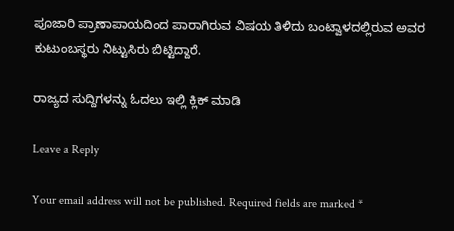ಪೂಜಾರಿ ಪ್ರಾಣಾಪಾಯದಿಂದ ಪಾರಾಗಿರುವ ವಿಷಯ ತಿಳಿದು ಬಂಟ್ವಾಳದಲ್ಲಿರುವ ಅವರ ಕುಟುಂಬಸ್ಥರು ನಿಟ್ಟುಸಿರು ಬಿಟ್ಟಿದ್ದಾರೆ.

ರಾಜ್ಯದ ಸುದ್ದಿಗಳನ್ನು ಓದಲು ಇಲ್ಲಿ ಕ್ಲಿಕ್ ಮಾಡಿ

Leave a Reply

Your email address will not be published. Required fields are marked *